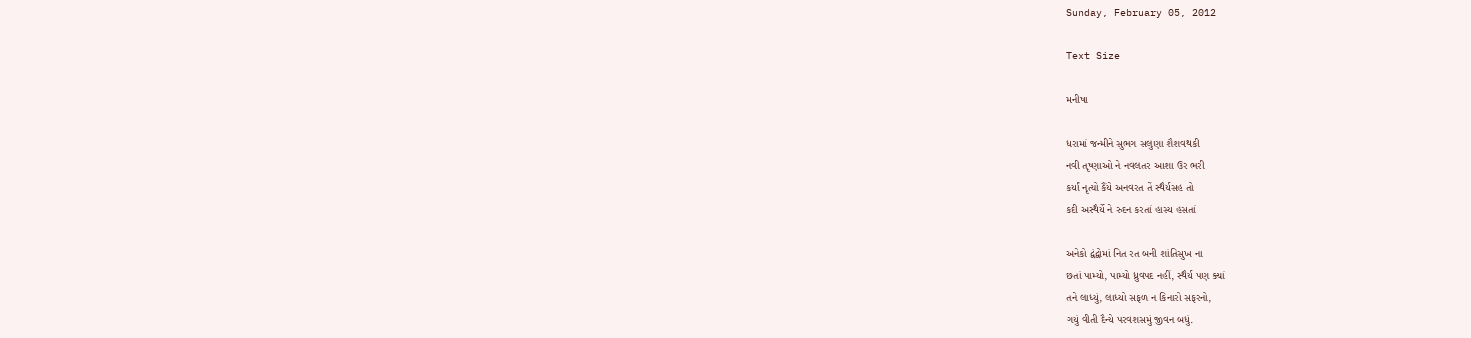Sunday, February 05, 2012

Text Size

મનીષા

ધરામાં જન્મીને સુભગ સલુણા શૈશવથકી
નવી તૃષ્ણાઓ ને નવલતર આશા ઉર ભરી
કર્યાં નૃત્યો કૈંયે અનવરત તેં સ્થૈર્યસહ તો
કદી અસ્થૈર્યે ને રુદન કરતાં હાસ્ય હસતાં

અનેકો દ્વંદ્વોમાં નિત રત બની શાંતિસુખ ના
છતાં પામ્યો, પામ્યો ધ્રુવપદ નહીં, સ્થૈર્ય પણ ક્યાં
તને લાધ્યું, લાધ્યો સફળ ન કિનારો સફરનો,
ગયું વીતી દૈન્યે પરવશસમું જીવન બધું.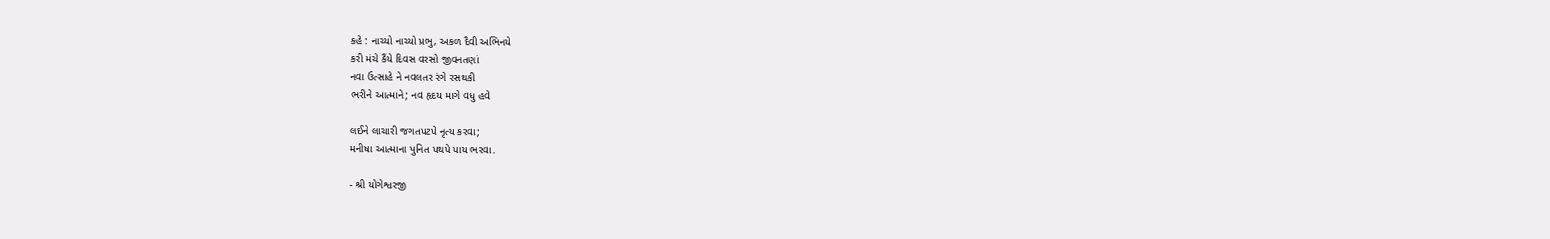કહે : નાચ્યો નાચ્યો પ્રભુ, અકળ દૈવી અભિનયે
કરી મંચે કૈંયે દિવસ વરસો જીવનતણાં
નવા ઉત્સાહે ને નવલતર રંગે રસથકી
ભરીને આત્માને; નવ હૃદય માગે વધુ હવે

લઈને લાચારી જગતપટપે નૃત્ય કરવા;
મનીષા આત્માના પુનિત પથપે પાય ભરવા.

- શ્રી યોગેશ્વરજી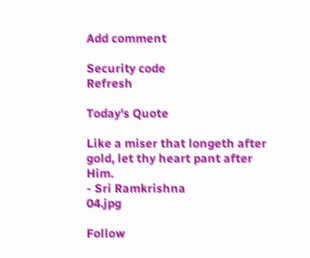Add comment

Security code
Refresh

Today's Quote

Like a miser that longeth after gold, let thy heart pant after Him.
- Sri Ramkrishna
04.jpg

Follow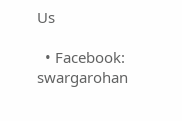Us

  • Facebook: swargarohan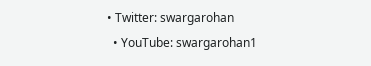• Twitter: swargarohan
  • YouTube: swargarohan1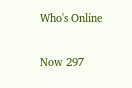Who's Online

Now 297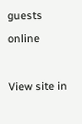guests online

View site in